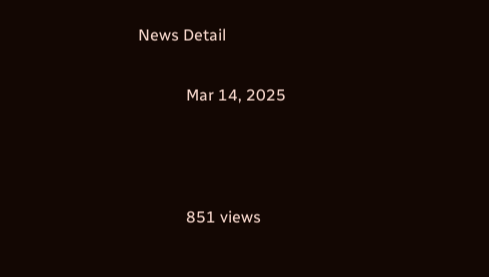News Detail

            Mar 14, 2025



            851 views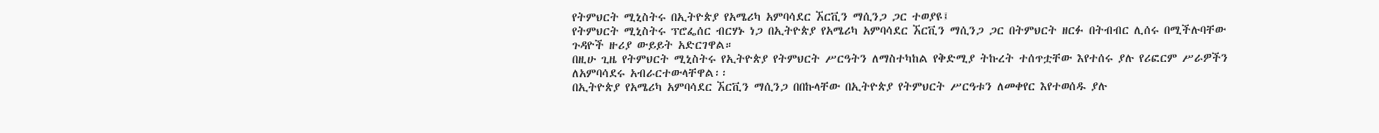የትምህርት ሚኒስትሩ በኢትዮጵያ የአሜሪካ አምባሳደር ኧርቪን ማሲንጋ ጋር ተወያዩ፤
የትምህርት ሚኒስትሩ ፕሮፌሰር ብርሃኑ ነጋ በኢትዮጵያ የአሜሪካ አምባሳደር ኧርቪን ማሲንጋ ጋር በትምህርት ዘርፉ በትብብር ሊሰሩ በሚችሉባቸው ጉዳዮች ዙሪያ ውይይት አድርገዋል።
በዚሁ ጊዜ የትምህርት ሚኒስትሩ የኢትዮጵያ የትምህርት ሥርዓትን ለማስተካከል የቅድሚያ ትኩረት ተሰጥቷቸው እየተሰሩ ያሉ የሪፎርም ሥራዎችን ለአምባሳደሩ አብራርተውላቸዋል፡፡
በኢትዮጵያ የአሜሪካ አምባሳደር ኧርቪን ማሲንጋ በበኩላቸው በኢትዮጵያ የትምህርት ሥርዓቱን ለመቀየር እየተወሰዱ ያሉ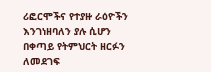ሪፎርሞችና የተያዙ ራዕዮችን እንገነዘባለን ያሉ ሲሆን በቀጣይ የትምህርት ዘርፉን ለመደገፍ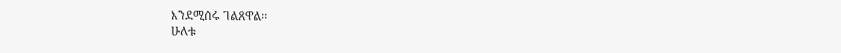እንደሚሰሩ ገልጸዋል፡፡
ሁለቱ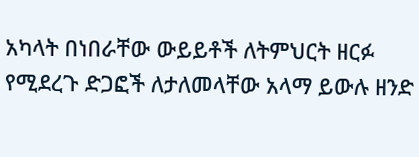አካላት በነበራቸው ውይይቶች ለትምህርት ዘርፉ የሚደረጉ ድጋፎች ለታለመላቸው አላማ ይውሉ ዘንድ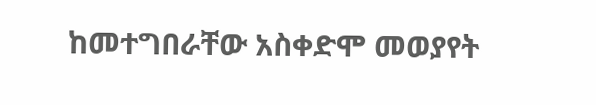ከመተግበራቸው አስቀድሞ መወያየት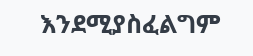እንደሚያስፈልግም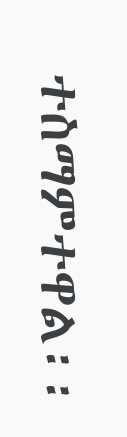ተስማምተዋል፡፡